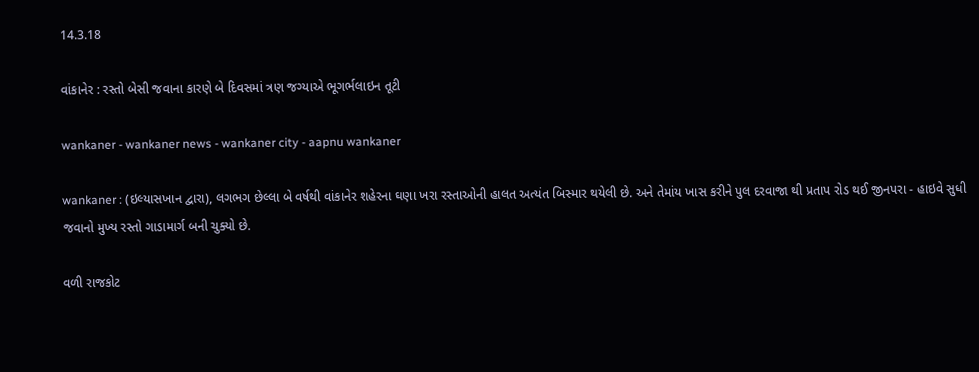14.3.18

વાંકાનેર : રસ્તો બેસી જવાના કારણે બે દિવસમાં ત્રણ જગ્યાએ ભૂગર્ભલાઇન તૂટી

wankaner - wankaner news - wankaner city - aapnu wankaner

wankaner : (ઇલ્યાસખાન દ્વારા), લગભગ છેલ્લા બે વર્ષથી વાંકાનેર શહેરના ઘણા ખરા રસ્તાઓની હાલત અત્યંત બિસ્માર થયેલી છે. અને તેમાંય ખાસ કરીને પુલ દરવાજા થી પ્રતાપ રોડ થઈ જીનપરા - હાઇવે સુધી જવાનો મુખ્ય રસ્તો ગાડામાર્ગ બની ચુક્યો છે.

વળી રાજકોટ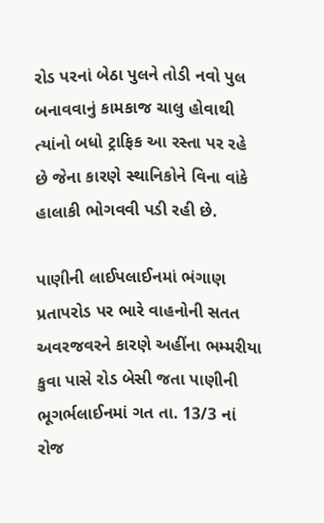રોડ પરનાં બેઠા પુલને તોડી નવો પુલ બનાવવાનું કામકાજ ચાલુ હોવાથી ત્યાંનો બધો ટ્રાફિક આ રસ્તા પર રહે છે જેના કારણે સ્થાનિકોને વિના વાંકે  હાલાકી ભોગવવી પડી રહી છે.

પાણીની લાઈપલાઈનમાં ભંગાણ
પ્રતાપરોડ પર ભારે વાહનોની સતત અવરજવરને કારણે અહીંના ભમ્મરીયા કુવા પાસે રોડ બેસી જતા પાણીની ભૂગર્ભલાઈનમાં ગત તા. 13/3 નાં રોજ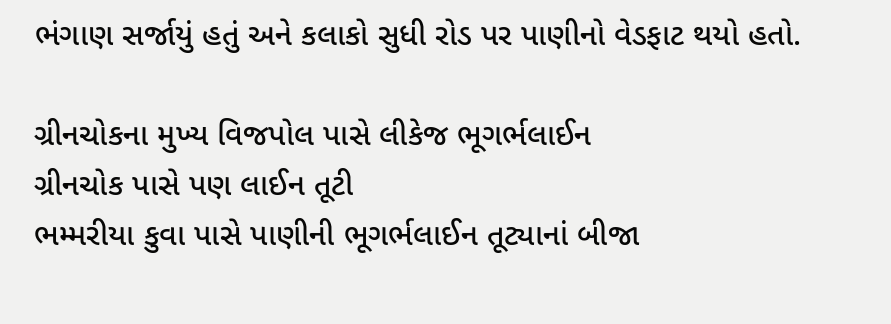ભંગાણ સર્જાયું હતું અને કલાકો સુધી રોડ પર પાણીનો વેડફાટ થયો હતો.

ગ્રીનચોકના મુખ્ય વિજપોલ પાસે લીકેજ ભૂગર્ભલાઈન
ગ્રીનચોક પાસે પણ લાઈન તૂટી
ભમ્મરીયા કુવા પાસે પાણીની ભૂગર્ભલાઈન તૂટ્યાનાં બીજા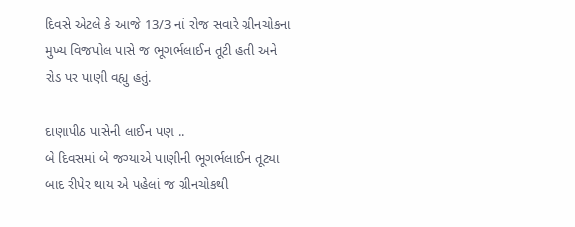દિવસે એટલે કે આજે 13/3 નાં રોજ સવારે ગ્રીનચોકના મુખ્ય વિજપોલ પાસે જ ભૂગર્ભલાઈન તૂટી હતી અને રોડ પર પાણી વહ્યુ હતું.

દાણાપીઠ પાસેની લાઈન પણ ..
બે દિવસમાં બે જગ્યાએ પાણીની ભૂગર્ભલાઈન તૂટ્યા બાદ રીપેર થાય એ પહેલાં જ ગ્રીનચોકથી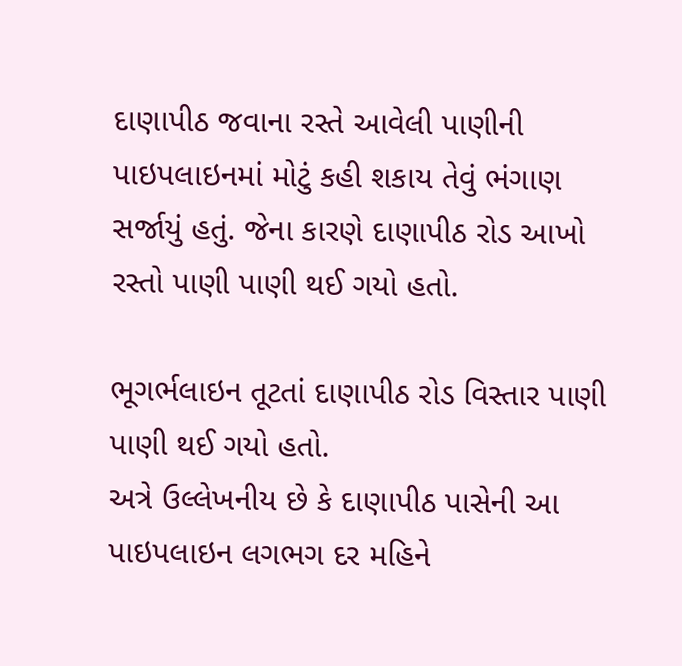દાણાપીઠ જવાના રસ્તે આવેલી પાણીની પાઇપલાઇનમાં મોટું કહી શકાય તેવું ભંગાણ સર્જાયું હતું. જેના કારણે દાણાપીઠ રોડ આખો રસ્તો પાણી પાણી થઈ ગયો હતો.

ભૂગર્ભલાઇન તૂટતાં દાણાપીઠ રોડ વિસ્તાર પાણી પાણી થઈ ગયો હતો.
અત્રે ઉલ્લેખનીય છે કે દાણાપીઠ પાસેની આ પાઇપલાઇન લગભગ દર મહિને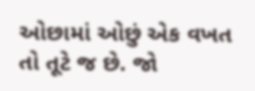ઓછામાં ઓછું એક વખત તો તૂટે જ છે. જો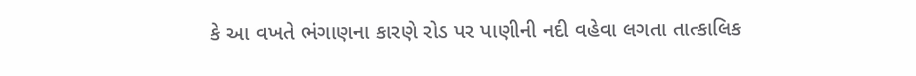કે આ વખતે ભંગાણના કારણે રોડ પર પાણીની નદી વહેવા લગતા તાત્કાલિક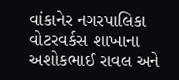વાંકાનેર નગરપાલિકા વોટરવર્કસ શાખાના અશોકભાઈ રાવલ અને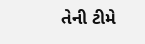તેની ટીમે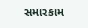સમારકામ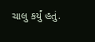ચાલુ કર્યું હતું.